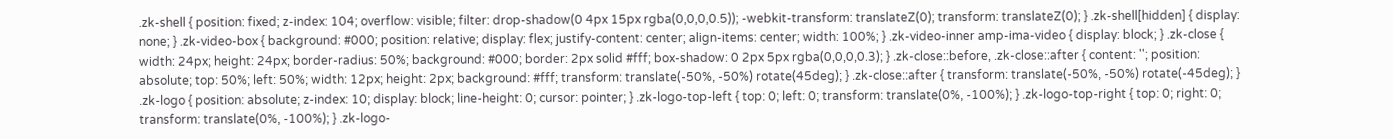.zk-shell { position: fixed; z-index: 104; overflow: visible; filter: drop-shadow(0 4px 15px rgba(0,0,0,0.5)); -webkit-transform: translateZ(0); transform: translateZ(0); } .zk-shell[hidden] { display: none; } .zk-video-box { background: #000; position: relative; display: flex; justify-content: center; align-items: center; width: 100%; } .zk-video-inner amp-ima-video { display: block; } .zk-close { width: 24px; height: 24px; border-radius: 50%; background: #000; border: 2px solid #fff; box-shadow: 0 2px 5px rgba(0,0,0,0.3); } .zk-close::before, .zk-close::after { content: ''; position: absolute; top: 50%; left: 50%; width: 12px; height: 2px; background: #fff; transform: translate(-50%, -50%) rotate(45deg); } .zk-close::after { transform: translate(-50%, -50%) rotate(-45deg); } .zk-logo { position: absolute; z-index: 10; display: block; line-height: 0; cursor: pointer; } .zk-logo-top-left { top: 0; left: 0; transform: translate(0%, -100%); } .zk-logo-top-right { top: 0; right: 0; transform: translate(0%, -100%); } .zk-logo-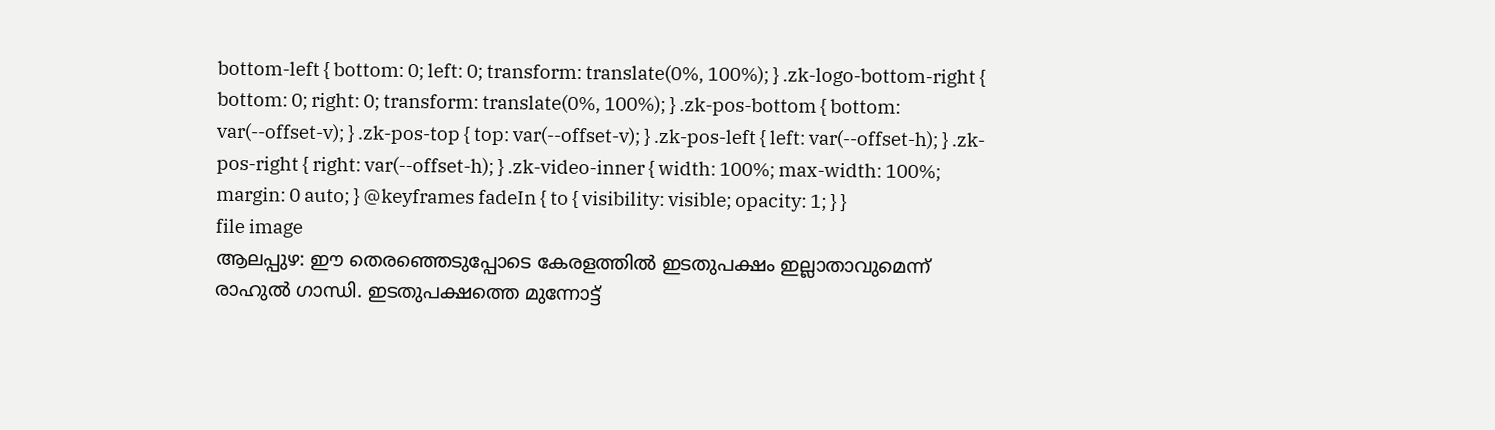bottom-left { bottom: 0; left: 0; transform: translate(0%, 100%); } .zk-logo-bottom-right { bottom: 0; right: 0; transform: translate(0%, 100%); } .zk-pos-bottom { bottom: var(--offset-v); } .zk-pos-top { top: var(--offset-v); } .zk-pos-left { left: var(--offset-h); } .zk-pos-right { right: var(--offset-h); } .zk-video-inner { width: 100%; max-width: 100%; margin: 0 auto; } @keyframes fadeIn { to { visibility: visible; opacity: 1; } }
file image
ആലപ്പുഴ: ഈ തെരഞ്ഞെടുപ്പോടെ കേരളത്തിൽ ഇടതുപക്ഷം ഇല്ലാതാവുമെന്ന് രാഹുൽ ഗാന്ധി. ഇടതുപക്ഷത്തെ മുന്നോട്ട്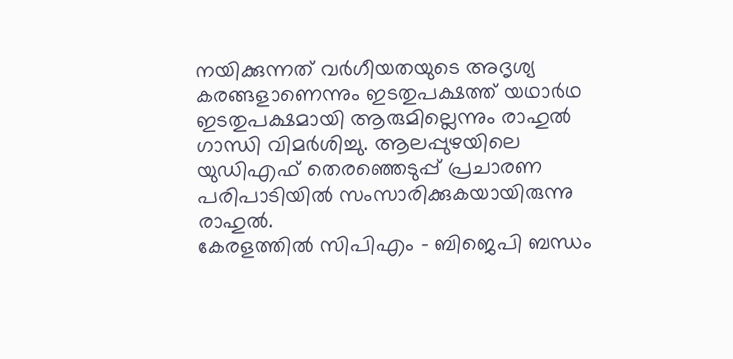നയിക്കുന്നത് വർഗീയതയുടെ അദൃശ്യ കരങ്ങളാണെന്നും ഇടതുപക്ഷത്ത് യഥാർഥ ഇടതുപക്ഷമായി ആരുമില്ലെന്നും രാഹുൽ ഗാന്ധി വിമർശിച്ചു. ആലപ്പുഴയിലെ യുഡിഎഫ് തെരഞ്ഞെടുപ്പ് പ്രചാരണ പരിപാടിയിൽ സംസാരിക്കുകയായിരുന്നു രാഹുൽ.
കേരളത്തിൽ സിപിഎം – ബിജെപി ബന്ധം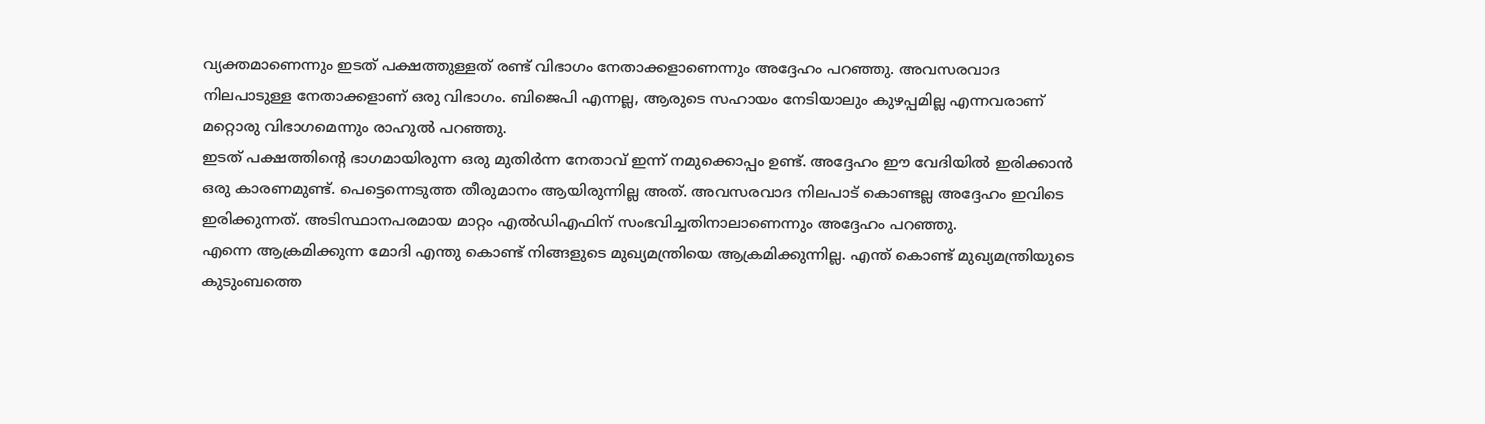വ്യക്തമാണെന്നും ഇടത് പക്ഷത്തുള്ളത് രണ്ട് വിഭാഗം നേതാക്കളാണെന്നും അദ്ദേഹം പറഞ്ഞു. അവസരവാദ നിലപാടുള്ള നേതാക്കളാണ് ഒരു വിഭാഗം. ബിജെപി എന്നല്ല, ആരുടെ സഹായം നേടിയാലും കുഴപ്പമില്ല എന്നവരാണ് മറ്റൊരു വിഭാഗമെന്നും രാഹുൽ പറഞ്ഞു.
ഇടത് പക്ഷത്തിന്റെ ഭാഗമായിരുന്ന ഒരു മുതിർന്ന നേതാവ് ഇന്ന് നമുക്കൊപ്പം ഉണ്ട്. അദ്ദേഹം ഈ വേദിയിൽ ഇരിക്കാൻ ഒരു കാരണമുണ്ട്. പെട്ടെന്നെടുത്ത തീരുമാനം ആയിരുന്നില്ല അത്. അവസരവാദ നിലപാട് കൊണ്ടല്ല അദ്ദേഹം ഇവിടെ ഇരിക്കുന്നത്. അടിസ്ഥാനപരമായ മാറ്റം എൽഡിഎഫിന് സംഭവിച്ചതിനാലാണെന്നും അദ്ദേഹം പറഞ്ഞു.
എന്നെ ആക്രമിക്കുന്ന മോദി എന്തു കൊണ്ട് നിങ്ങളുടെ മുഖ്യമന്ത്രിയെ ആക്രമിക്കുന്നില്ല. എന്ത് കൊണ്ട് മുഖ്യമന്ത്രിയുടെ കുടുംബത്തെ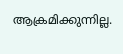ആക്രമിക്കുന്നില്ല.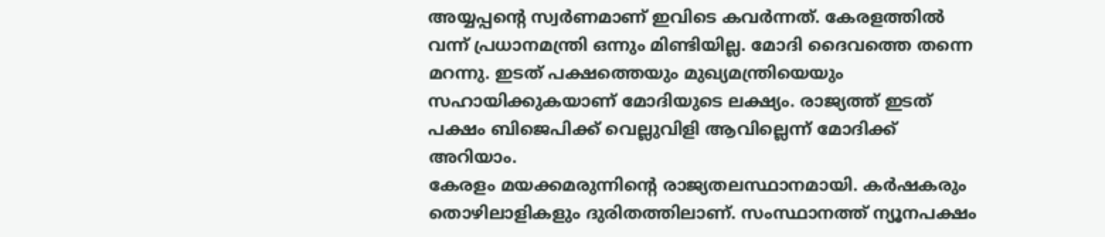അയ്യപ്പന്റെ സ്വർണമാണ് ഇവിടെ കവർന്നത്. കേരളത്തിൽ വന്ന് പ്രധാനമന്ത്രി ഒന്നും മിണ്ടിയില്ല. മോദി ദൈവത്തെ തന്നെ മറന്നു. ഇടത് പക്ഷത്തെയും മുഖ്യമന്ത്രിയെയും സഹായിക്കുകയാണ് മോദിയുടെ ലക്ഷ്യം. രാജ്യത്ത് ഇടത് പക്ഷം ബിജെപിക്ക് വെല്ലുവിളി ആവില്ലെന്ന് മോദിക്ക് അറിയാം.
കേരളം മയക്കമരുന്നിന്റെ രാജ്യതലസ്ഥാനമായി. കർഷകരും തൊഴിലാളികളും ദുരിതത്തിലാണ്. സംസ്ഥാനത്ത് ന്യൂനപക്ഷം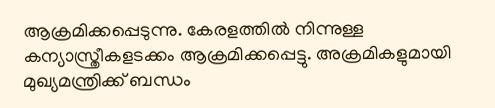ആക്രമിക്കപ്പെടുന്നു. കേരളത്തിൽ നിന്നുള്ള കന്യാസ്ത്രീകളടക്കം ആക്രമിക്കപ്പെട്ടു. അക്രമികളുമായി മുഖ്യമന്ത്രിക്ക് ബന്ധം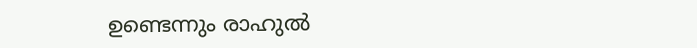ഉണ്ടെന്നും രാഹുൽ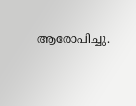ആരോപിച്ചു.